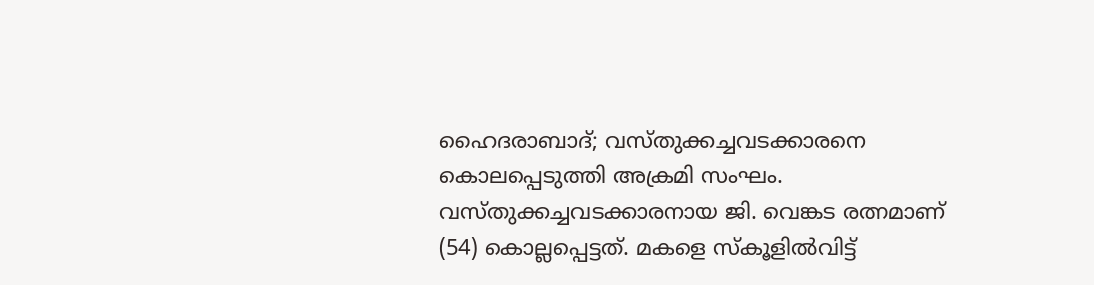ഹൈദരാബാദ്; വസ്തുക്കച്ചവടക്കാരനെ കൊലപ്പെടുത്തി അക്രമി സംഘം. വസ്തുക്കച്ചവടക്കാരനായ ജി. വെങ്കട രത്നമാണ് (54) കൊല്ലപ്പെട്ടത്. മകളെ സ്കൂളിൽവിട്ട്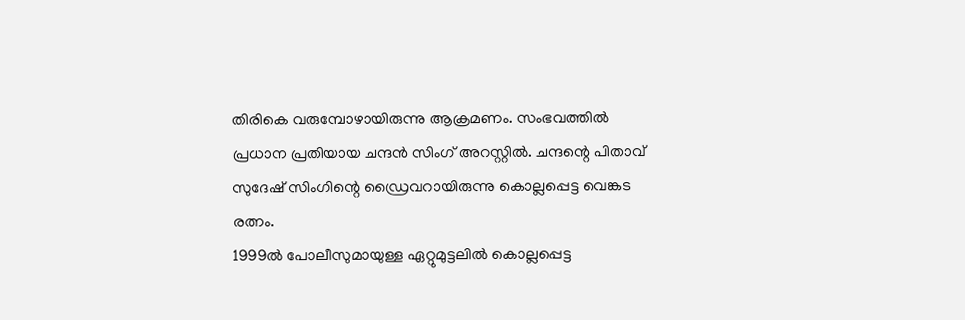തിരികെ വരുമ്പോഴായിരുന്നു ആക്രമണം. സംഭവത്തിൽ പ്രധാന പ്രതിയായ ചന്ദൻ സിംഗ് അറസ്റ്റിൽ. ചന്ദന്റെ പിതാവ് സുദേഷ് സിംഗിന്റെ ഡ്രൈവറായിരുന്നു കൊല്ലപ്പെട്ട വെങ്കട രത്നം.
1999ൽ പോലീസുമായുള്ള ഏറ്റുമുട്ടലിൽ കൊല്ലപ്പെട്ട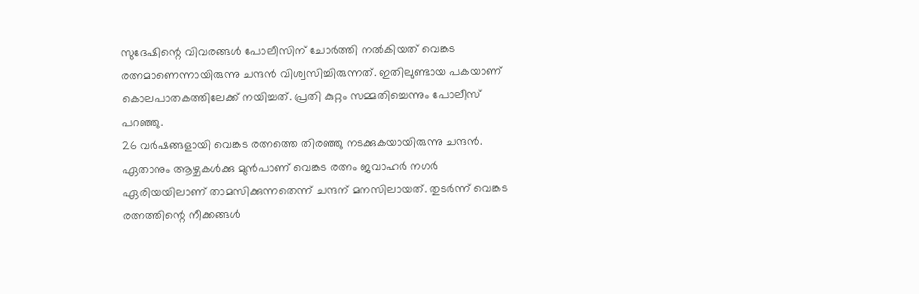സുദേഷിന്റെ വിവരങ്ങൾ പോലീസിന് ചോർത്തി നൽകിയത് വെങ്കട രത്നമാണെന്നായിരുന്നു ചന്ദൻ വിശ്വസിച്ചിരുന്നത്. ഇതിലുണ്ടായ പകയാണ് കൊലപാതകത്തിലേക്ക് നയിച്ചത്. പ്രതി കുറ്റം സമ്മതിച്ചെന്നും പോലീസ് പറഞ്ഞു.
26 വർഷങ്ങളായി വെങ്കട രത്നത്തെ തിരഞ്ഞു നടക്കുകയായിരുന്നു ചന്ദൻ. ഏതാനും ആഴ്ചകൾക്കു മുൻപാണ് വെങ്കട രത്നം ജവാഹർ നഗർ ഏരിയയിലാണ് താമസിക്കുന്നതെന്ന് ചന്ദന് മനസിലായത്. തുടർന്ന് വെങ്കട രത്നത്തിന്റെ നീക്കങ്ങൾ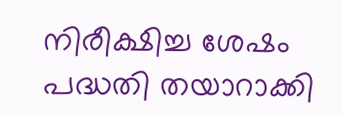നിരീക്ഷിച്ച ശേഷം പദ്ധതി തയാറാക്കി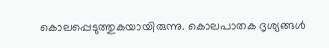കൊലപ്പെടുത്തുകയായിരുന്നു. കൊലപാതക ദൃശ്യങ്ങൾ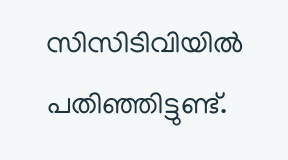സിസിടിവിയിൽ പതിഞ്ഞിട്ടുണ്ട്.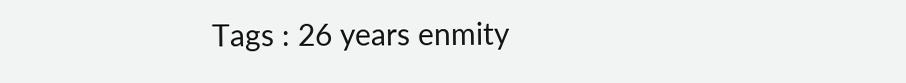Tags : 26 years enmity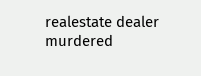realestate dealer murdered